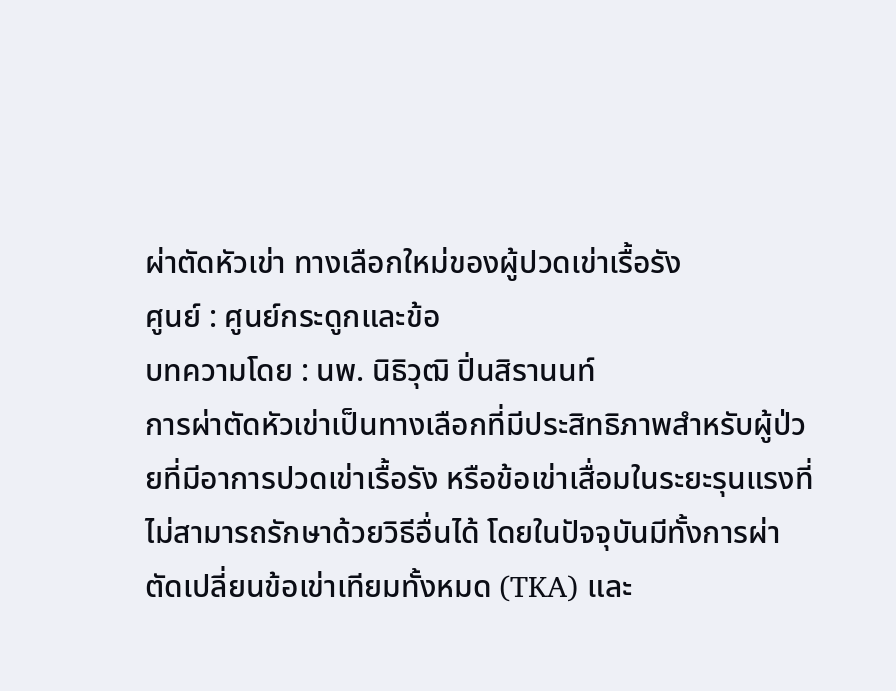ผ่าตัดหัวเข่า ทางเลือกใหม่ของผู้ปวดเข่าเรื้อรัง
ศูนย์ : ศูนย์กระดูกและข้อ
บทความโดย : นพ. นิธิวุฒิ ปิ่นสิรานนท์
การผ่าตัดหัวเข่าเป็นทางเลือกที่มีประสิทธิภาพสำหรับผู้ป่วยที่มีอาการปวดเข่าเรื้อรัง หรือข้อเข่าเสื่อมในระยะรุนแรงที่ไม่สามารถรักษาด้วยวิธีอื่นได้ โดยในปัจจุบันมีทั้งการผ่าตัดเปลี่ยนข้อเข่าเทียมทั้งหมด (TKA) และ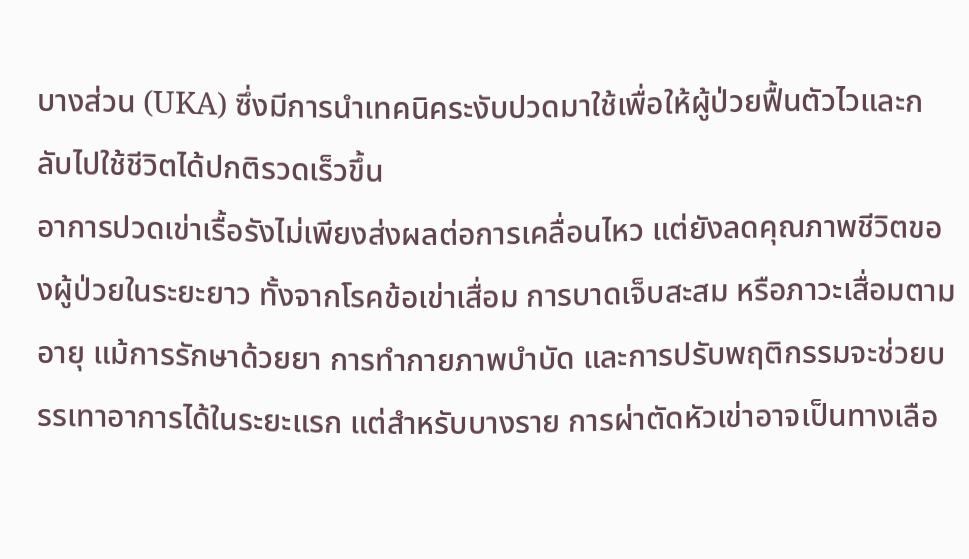บางส่วน (UKA) ซึ่งมีการนำเทคนิคระงับปวดมาใช้เพื่อให้ผู้ป่วยฟื้นตัวไวและกลับไปใช้ชีวิตได้ปกติรวดเร็วขึ้น
อาการปวดเข่าเรื้อรังไม่เพียงส่งผลต่อการเคลื่อนไหว แต่ยังลดคุณภาพชีวิตของผู้ป่วยในระยะยาว ทั้งจากโรคข้อเข่าเสื่อม การบาดเจ็บสะสม หรือภาวะเสื่อมตามอายุ แม้การรักษาด้วยยา การทำกายภาพบำบัด และการปรับพฤติกรรมจะช่วยบรรเทาอาการได้ในระยะแรก แต่สำหรับบางราย การผ่าตัดหัวเข่าอาจเป็นทางเลือ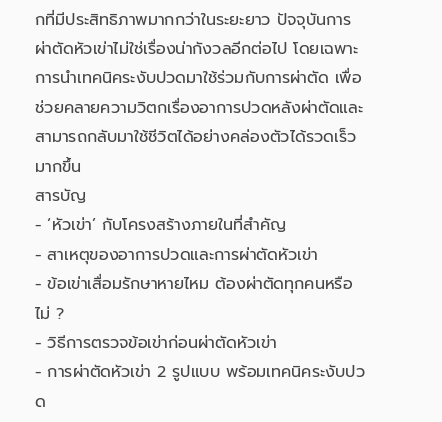กที่มีประสิทธิภาพมากกว่าในระยะยาว ปัจจุบันการผ่าตัดหัวเข่าไม่ใช่เรื่องน่ากังวลอีกต่อไป โดยเฉพาะการนำเทคนิคระงับปวดมาใช้ร่วมกับการผ่าตัด เพื่อช่วยคลายความวิตกเรื่องอาการปวดหลังผ่าตัดและสามารถกลับมาใช้ชีวิตได้อย่างคล่องตัวได้รวดเร็วมากขึ้น
สารบัญ
- ‘หัวเข่า’ กับโครงสร้างภายในที่สำคัญ
- สาเหตุของอาการปวดและการผ่าตัดหัวเข่า
- ข้อเข่าเสื่อมรักษาหายไหม ต้องผ่าตัดทุกคนหรือไม่ ?
- วิธีการตรวจข้อเข่าก่อนผ่าตัดหัวเข่า
- การผ่าตัดหัวเข่า 2 รูปแบบ พร้อมเทคนิคระงับปวด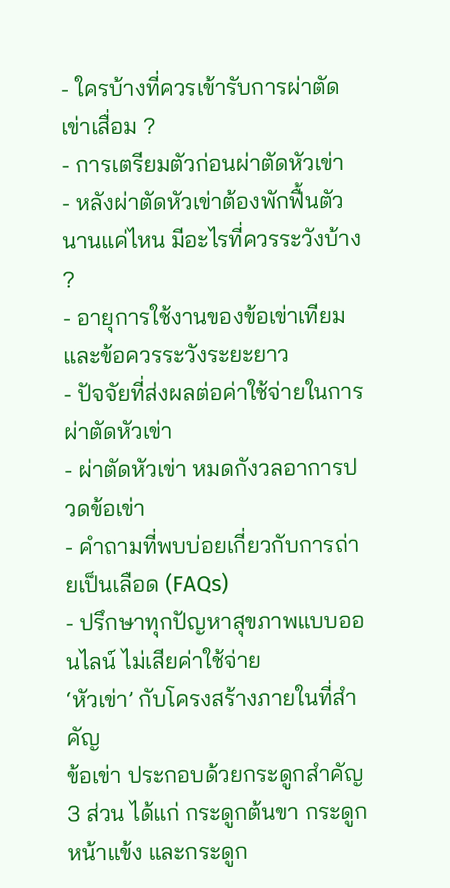- ใครบ้างที่ควรเข้ารับการผ่าตัดเข่าเสื่อม ?
- การเตรียมตัวก่อนผ่าตัดหัวเข่า
- หลังผ่าตัดหัวเข่าต้องพักฟื้นตัวนานแค่ไหน มีอะไรที่ควรระวังบ้าง ?
- อายุการใช้งานของข้อเข่าเทียมและข้อควรระวังระยะยาว
- ปัจจัยที่ส่งผลต่อค่าใช้จ่ายในการผ่าตัดหัวเข่า
- ผ่าตัดหัวเข่า หมดกังวลอาการปวดข้อเข่า
- คำถามที่พบบ่อยเกี่ยวกับการถ่ายเป็นเลือด (FAQs)
- ปรึกษาทุกปัญหาสุขภาพแบบออนไลน์ ไม่เสียค่าใช้จ่าย
‘หัวเข่า’ กับโครงสร้างภายในที่สำคัญ
ข้อเข่า ประกอบด้วยกระดูกสำคัญ 3 ส่วน ได้แก่ กระดูกต้นขา กระดูกหน้าแข้ง และกระดูก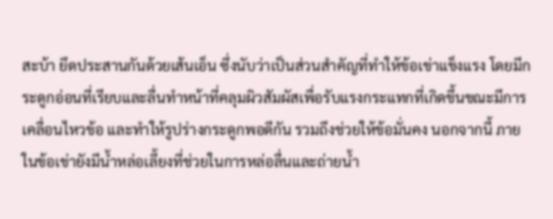สะบ้า ยึดประสานกันด้วยเส้นเอ็น ซึ่งนับว่าเป็นส่วนสำคัญที่ทำให้ข้อเข่าแข็งแรง โดยมีกระดูกอ่อนที่เรียบและลื่นทำหน้าที่คลุมผิวสัมผัสเพื่อรับแรงกระแทกที่เกิดขึ้นขณะมีการเคลื่อนไหวข้อ และทำให้รูปร่างกระดูกพอดีกัน รวมถึงช่วยให้ข้อมั่นคง นอกจากนี้ ภายในข้อเข่ายังมีน้ำหล่อเลี้ยงที่ช่วยในการหล่อลื่นและถ่ายน้ำ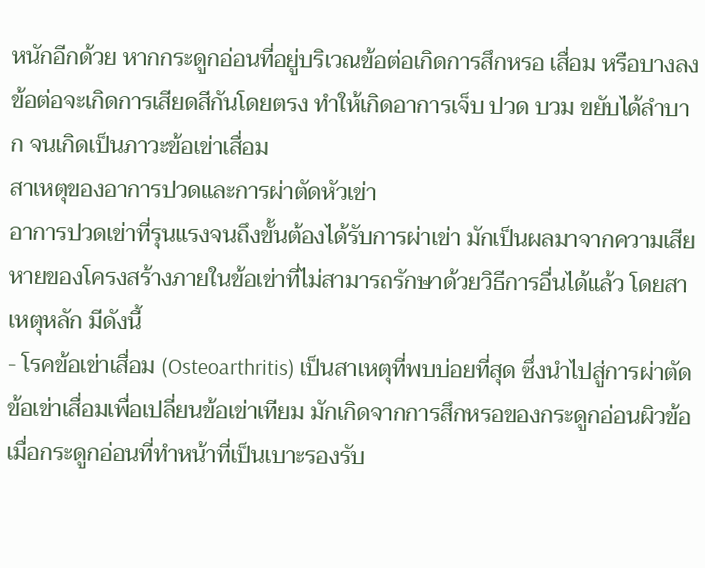หนักอีกด้วย หากกระดูกอ่อนที่อยู่บริเวณข้อต่อเกิดการสึกหรอ เสื่อม หรือบางลง ข้อต่อจะเกิดการเสียดสีกันโดยตรง ทำให้เกิดอาการเจ็บ ปวด บวม ขยับได้ลำบาก จนเกิดเป็นภาวะข้อเข่าเสื่อม
สาเหตุของอาการปวดและการผ่าตัดหัวเข่า
อาการปวดเข่าที่รุนแรงจนถึงขั้นต้องได้รับการผ่าเข่า มักเป็นผลมาจากความเสียหายของโครงสร้างภายในข้อเข่าที่ไม่สามารถรักษาด้วยวิธีการอื่นได้แล้ว โดยสาเหตุหลัก มีดังนี้
- โรคข้อเข่าเสื่อม (Osteoarthritis) เป็นสาเหตุที่พบบ่อยที่สุด ซึ่งนำไปสู่การผ่าตัดข้อเข่าเสื่อมเพื่อเปลี่ยนข้อเข่าเทียม มักเกิดจากการสึกหรอของกระดูกอ่อนผิวข้อ เมื่อกระดูกอ่อนที่ทำหน้าที่เป็นเบาะรองรับ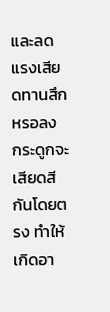และลดแรงเสียดทานสึกหรอลง กระดูกจะเสียดสีกันโดยตรง ทำให้เกิดอา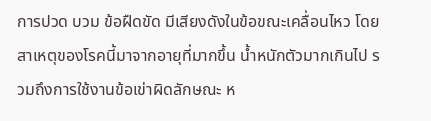การปวด บวม ข้อฝืดขัด มีเสียงดังในข้อขณะเคลื่อนไหว โดยสาเหตุของโรคนี้มาจากอายุที่มากขึ้น น้ำหนักตัวมากเกินไป รวมถึงการใช้งานข้อเข่าผิดลักษณะ ห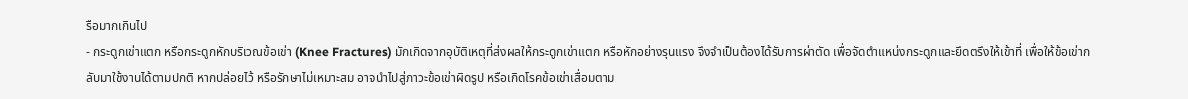รือมากเกินไป
- กระดูกเข่าแตก หรือกระดูกหักบริเวณข้อเข่า (Knee Fractures) มักเกิดจากอุบัติเหตุที่ส่งผลให้กระดูกเข่าแตก หรือหักอย่างรุนแรง จึงจำเป็นต้องได้รับการผ่าตัด เพื่อจัดตำแหน่งกระดูกและยึดตรึงให้เข้าที่ เพื่อให้ข้อเข่ากลับมาใช้งานได้ตามปกติ หากปล่อยไว้ หรือรักษาไม่เหมาะสม อาจนำไปสู่ภาวะข้อเข่าผิดรูป หรือเกิดโรคข้อเข่าเสื่อมตาม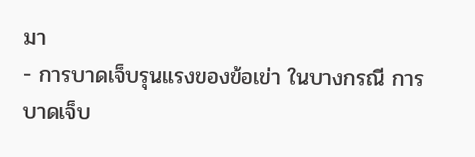มา
- การบาดเจ็บรุนแรงของข้อเข่า ในบางกรณี การบาดเจ็บ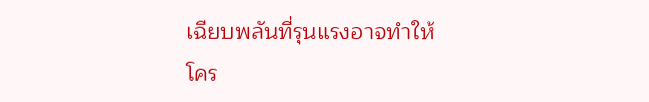เฉียบพลันที่รุนแรงอาจทำให้โคร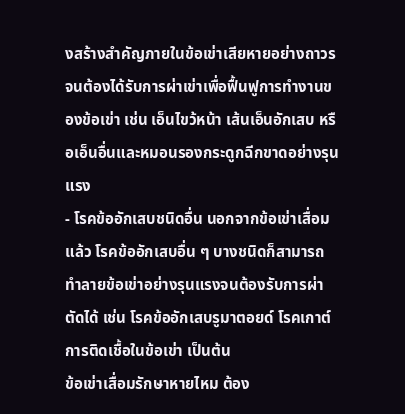งสร้างสำคัญภายในข้อเข่าเสียหายอย่างถาวร จนต้องได้รับการผ่าเข่าเพื่อฟื้นฟูการทำงานของข้อเข่า เช่น เอ็นไขว้หน้า เส้นเอ็นอักเสบ หรือเอ็นอื่นและหมอนรองกระดูกฉีกขาดอย่างรุนแรง
- โรคข้ออักเสบชนิดอื่น นอกจากข้อเข่าเสื่อมแล้ว โรคข้ออักเสบอื่น ๆ บางชนิดก็สามารถทำลายข้อเข่าอย่างรุนแรงจนต้องรับการผ่าตัดได้ เช่น โรคข้ออักเสบรูมาตอยด์ โรคเกาต์ การติดเชื้อในข้อเข่า เป็นต้น
ข้อเข่าเสื่อมรักษาหายไหม ต้อง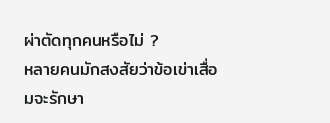ผ่าตัดทุกคนหรือไม่ ?
หลายคนมักสงสัยว่าข้อเข่าเสื่อมจะรักษา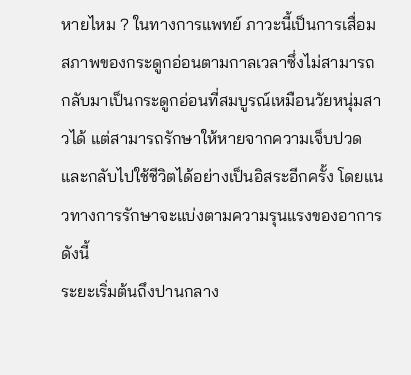หายไหม ? ในทางการแพทย์ ภาวะนี้เป็นการเสื่อมสภาพของกระดูกอ่อนตามกาลเวลาซึ่งไม่สามารถกลับมาเป็นกระดูกอ่อนที่สมบูรณ์เหมือนวัยหนุ่มสาวได้ แต่สามารถรักษาให้หายจากความเจ็บปวดและกลับไปใช้ชีวิตได้อย่างเป็นอิสระอีกครั้ง โดยแนวทางการรักษาจะแบ่งตามความรุนแรงของอาการ ดังนี้
ระยะเริ่มต้นถึงปานกลาง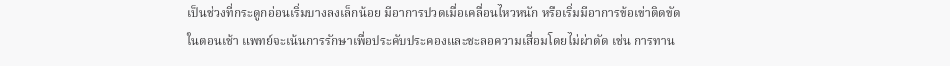เป็นช่วงที่กระดูกอ่อนเริ่มบางลงเล็กน้อย มีอาการปวดเมื่อเคลื่อนไหวหนัก หรือเริ่มมีอาการข้อเข่าติดขัดในตอนเช้า แพทย์จะเน้นการรักษาเพื่อประคับประคองและชะลอความเสื่อมโดยไม่ผ่าตัด เช่น การทาน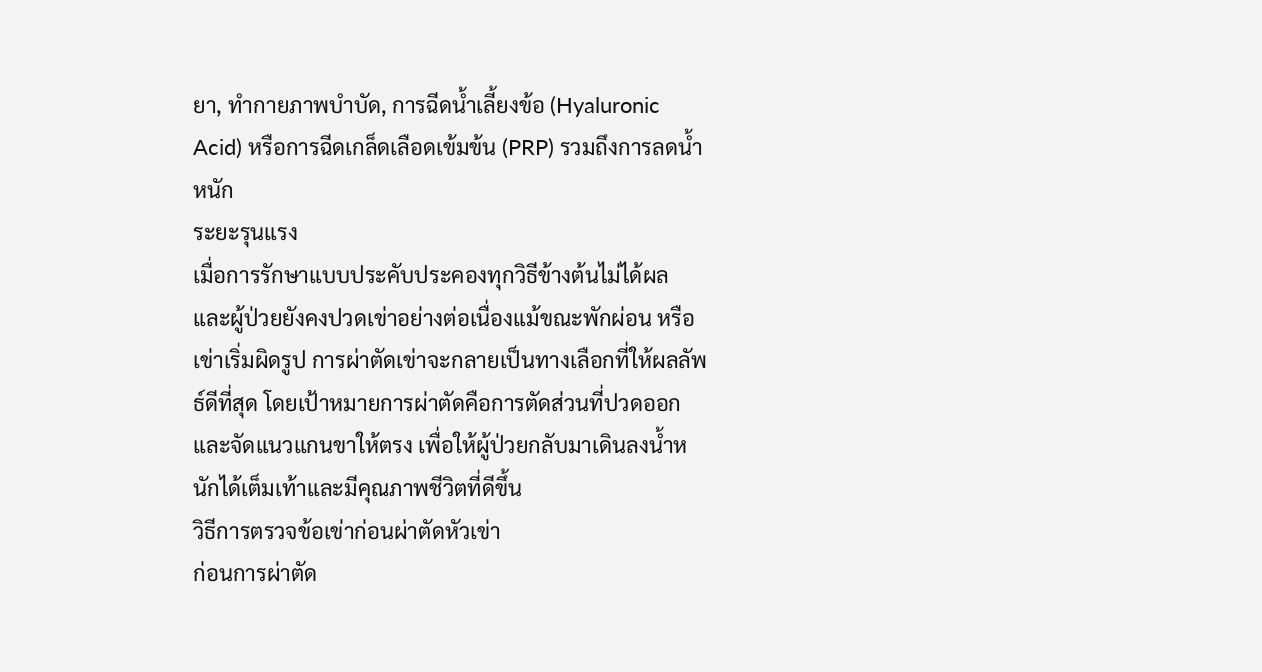ยา, ทำกายภาพบำบัด, การฉีดน้ำเลี้ยงข้อ (Hyaluronic Acid) หรือการฉีดเกล็ดเลือดเข้มข้น (PRP) รวมถึงการลดน้ำหนัก
ระยะรุนแรง
เมื่อการรักษาแบบประคับประคองทุกวิธีข้างต้นไม่ได้ผล และผู้ป่วยยังคงปวดเข่าอย่างต่อเนื่องแม้ขณะพักผ่อน หรือเข่าเริ่มผิดรูป การผ่าตัดเข่าจะกลายเป็นทางเลือกที่ให้ผลลัพธ์ดีที่สุด โดยเป้าหมายการผ่าตัดคือการตัดส่วนที่ปวดออกและจัดแนวแกนขาให้ตรง เพื่อให้ผู้ป่วยกลับมาเดินลงน้ำหนักได้เต็มเท้าและมีคุณภาพชีวิตที่ดีขึ้น
วิธีการตรวจข้อเข่าก่อนผ่าตัดหัวเข่า
ก่อนการผ่าตัด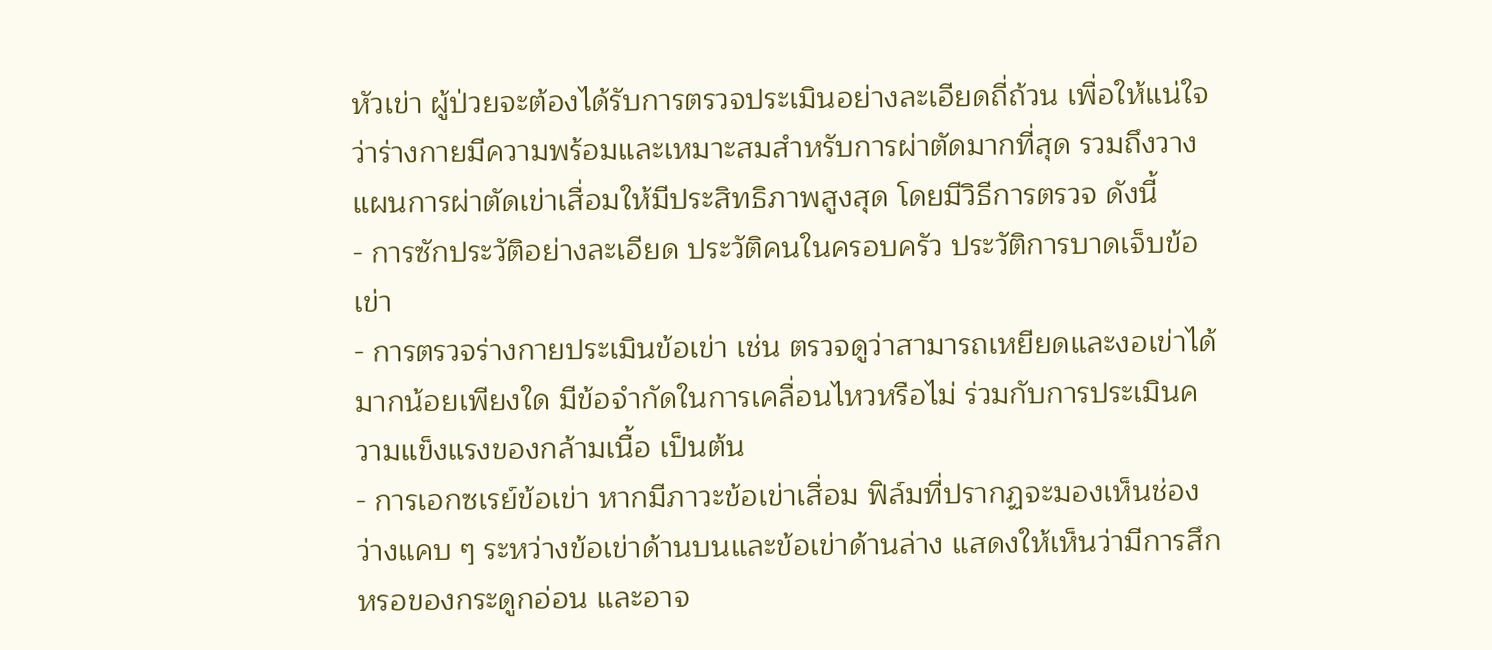หัวเข่า ผู้ป่วยจะต้องได้รับการตรวจประเมินอย่างละเอียดถี่ถ้วน เพื่อให้แน่ใจว่าร่างกายมีความพร้อมและเหมาะสมสำหรับการผ่าตัดมากที่สุด รวมถึงวางแผนการผ่าตัดเข่าเสื่อมให้มีประสิทธิภาพสูงสุด โดยมีวิธีการตรวจ ดังนี้
- การซักประวัติอย่างละเอียด ประวัติคนในครอบครัว ประวัติการบาดเจ็บข้อเข่า
- การตรวจร่างกายประเมินข้อเข่า เช่น ตรวจดูว่าสามารถเหยียดและงอเข่าได้มากน้อยเพียงใด มีข้อจำกัดในการเคลื่อนไหวหรือไม่ ร่วมกับการประเมินความแข็งแรงของกล้ามเนื้อ เป็นต้น
- การเอกซเรย์ข้อเข่า หากมีภาวะข้อเข่าเสื่อม ฟิล์มที่ปรากฏจะมองเห็นช่องว่างแคบ ๆ ระหว่างข้อเข่าด้านบนและข้อเข่าด้านล่าง แสดงให้เห็นว่ามีการสึกหรอของกระดูกอ่อน และอาจ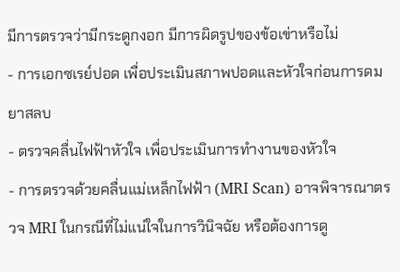มีการตรวจว่ามีกระดูกงอก มีการผิดรูปของข้อเข่าหรือไม่
- การเอกซเรย์ปอด เพื่อประเมินสภาพปอดและหัวใจก่อนการดมยาสลบ
- ตรวจคลื่นไฟฟ้าหัวใจ เพื่อประเมินการทำงานของหัวใจ
- การตรวจด้วยคลื่นแม่เหล็กไฟฟ้า (MRI Scan) อาจพิจารณาตรวจ MRI ในกรณีที่ไม่แน่ใจในการวินิจฉัย หรือต้องการดู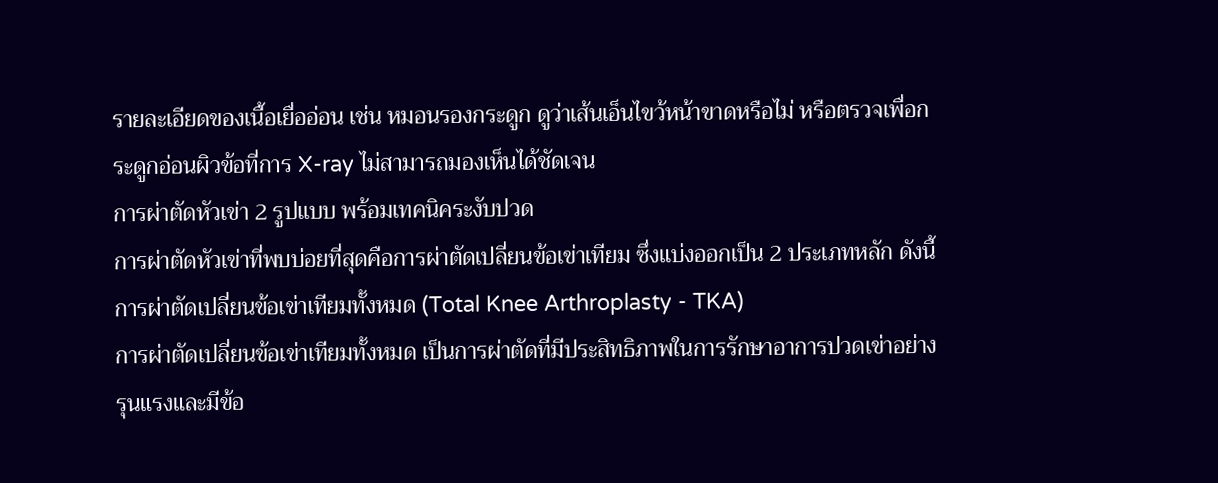รายละเอียดของเนื้อเยื่ออ่อน เช่น หมอนรองกระดูก ดูว่าเส้นเอ็นไขว้หน้าขาดหรือไม่ หรือตรวจเพื่อกระดูกอ่อนผิวข้อที่การ X-ray ไม่สามารถมองเห็นได้ชัดเจน
การผ่าตัดหัวเข่า 2 รูปแบบ พร้อมเทคนิคระงับปวด
การผ่าตัดหัวเข่าที่พบบ่อยที่สุดคือการผ่าตัดเปลี่ยนข้อเข่าเทียม ซึ่งแบ่งออกเป็น 2 ประเภทหลัก ดังนี้
การผ่าตัดเปลี่ยนข้อเข่าเทียมทั้งหมด (Total Knee Arthroplasty - TKA)
การผ่าตัดเปลี่ยนข้อเข่าเทียมทั้งหมด เป็นการผ่าตัดที่มีประสิทธิภาพในการรักษาอาการปวดเข่าอย่างรุนแรงและมีข้อ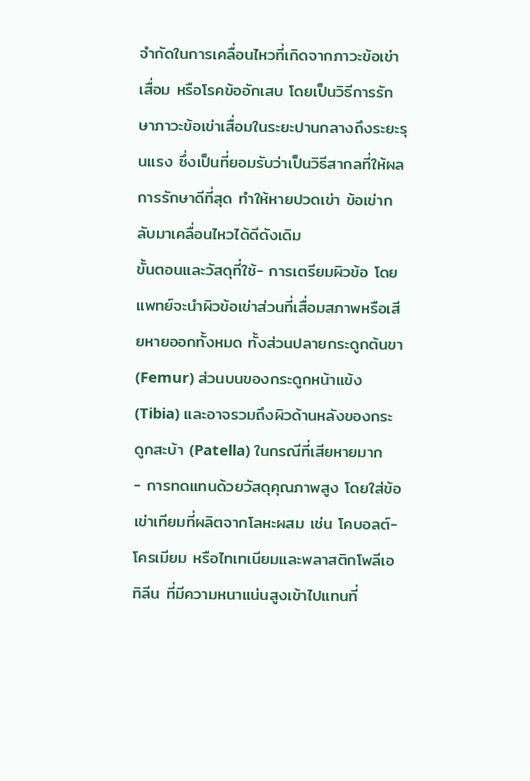จำกัดในการเคลื่อนไหวที่เกิดจากภาวะข้อเข่าเสื่อม หรือโรคข้ออักเสบ โดยเป็นวิธีการรักษาภาวะข้อเข่าเสื่อมในระยะปานกลางถึงระยะรุนแรง ซึ่งเป็นที่ยอมรับว่าเป็นวิธีสากลที่ให้ผลการรักษาดีที่สุด ทำให้หายปวดเข่า ข้อเข่ากลับมาเคลื่อนไหวได้ดีดังเดิม
ขั้นตอนและวัสดุที่ใช้- การเตรียมผิวข้อ โดยแพทย์จะนำผิวข้อเข่าส่วนที่เสื่อมสภาพหรือเสียหายออกทั้งหมด ทั้งส่วนปลายกระดูกต้นขา (Femur) ส่วนบนของกระดูกหน้าแข้ง (Tibia) และอาจรวมถึงผิวด้านหลังของกระดูกสะบ้า (Patella) ในกรณีที่เสียหายมาก
- การทดแทนด้วยวัสดุคุณภาพสูง โดยใส่ข้อเข่าเทียมที่ผลิตจากโลหะผสม เช่น โคบอลต์-โครเมียม หรือไทเทเนียมและพลาสติกโพลีเอทิลีน ที่มีความหนาแน่นสูงเข้าไปแทนที่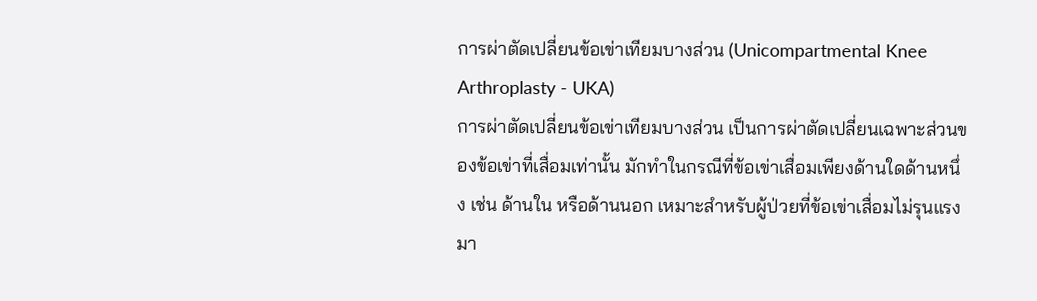การผ่าตัดเปลี่ยนข้อเข่าเทียมบางส่วน (Unicompartmental Knee Arthroplasty - UKA)
การผ่าตัดเปลี่ยนข้อเข่าเทียมบางส่วน เป็นการผ่าตัดเปลี่ยนเฉพาะส่วนของข้อเข่าที่เสื่อมเท่านั้น มักทำในกรณีที่ข้อเข่าเสื่อมเพียงด้านใดด้านหนึ่ง เช่น ด้านใน หรือด้านนอก เหมาะสำหรับผู้ป่วยที่ข้อเข่าเสื่อมไม่รุนแรงมา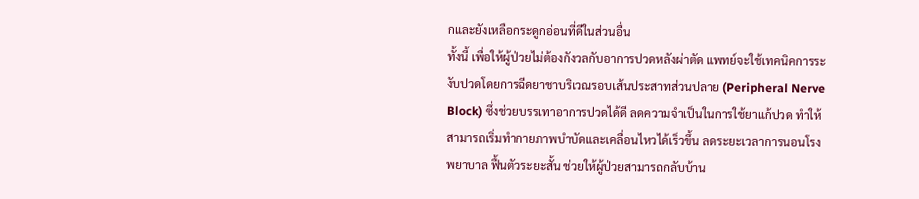กและยังเหลือกระดูกอ่อนที่ดีในส่วนอื่น
ทั้งนี้ เพื่อให้ผู้ป่วยไม่ต้องกังวลกับอาการปวดหลังผ่าตัด แพทย์จะใช้เทคนิคการระงับปวดโดยการฉีดยาชาบริเวณรอบเส้นประสาทส่วนปลาย (Peripheral Nerve Block) ซึ่งช่วยบรรเทาอาการปวดได้ดี ลดความจำเป็นในการใช้ยาแก้ปวด ทำให้สามารถเริ่มทำกายภาพบำบัดและเคลื่อนไหวได้เร็วขึ้น ลดระยะเวลาการนอนโรงพยาบาล ฟื้นตัวระยะสั้น ช่วยให้ผู้ป่วยสามารถกลับบ้าน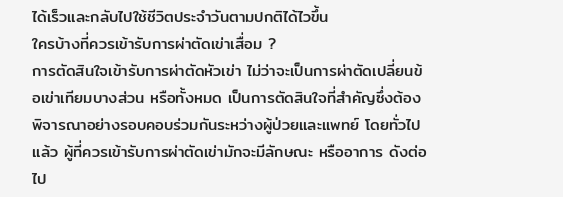ได้เร็วและกลับไปใช้ชีวิตประจำวันตามปกติได้ไวขึ้น
ใครบ้างที่ควรเข้ารับการผ่าตัดเข่าเสื่อม ?
การตัดสินใจเข้ารับการผ่าตัดหัวเข่า ไม่ว่าจะเป็นการผ่าตัดเปลี่ยนข้อเข่าเทียมบางส่วน หรือทั้งหมด เป็นการตัดสินใจที่สำคัญซึ่งต้องพิจารณาอย่างรอบคอบร่วมกันระหว่างผู้ป่วยและแพทย์ โดยทั่วไปแล้ว ผู้ที่ควรเข้ารับการผ่าตัดเข่ามักจะมีลักษณะ หรืออาการ ดังต่อไป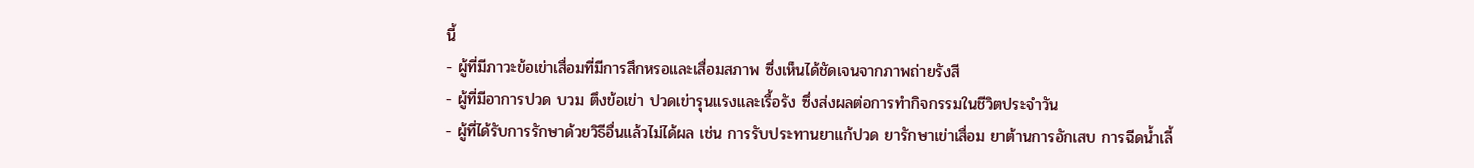นี้
- ผู้ที่มีภาวะข้อเข่าเสื่อมที่มีการสึกหรอและเสื่อมสภาพ ซึ่งเห็นได้ชัดเจนจากภาพถ่ายรังสี
- ผู้ที่มีอาการปวด บวม ตึงข้อเข่า ปวดเข่ารุนแรงและเรื้อรัง ซึ่งส่งผลต่อการทำกิจกรรมในชีวิตประจำวัน
- ผู้ที่ได้รับการรักษาด้วยวิธีอื่นแล้วไม่ได้ผล เช่น การรับประทานยาแก้ปวด ยารักษาเข่าเสื่อม ยาต้านการอักเสบ การฉีดน้ำเลี้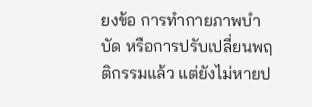ยงข้อ การทำกายภาพบำบัด หรือการปรับเปลี่ยนพฤติกรรมแล้ว แต่ยังไม่หายป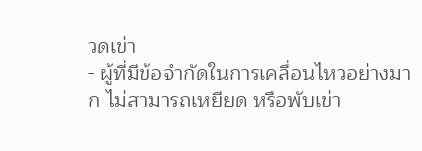วดเข่า
- ผู้ที่มีข้อจำกัดในการเคลื่อนไหวอย่างมาก ไม่สามารถเหยียด หรือพับเข่า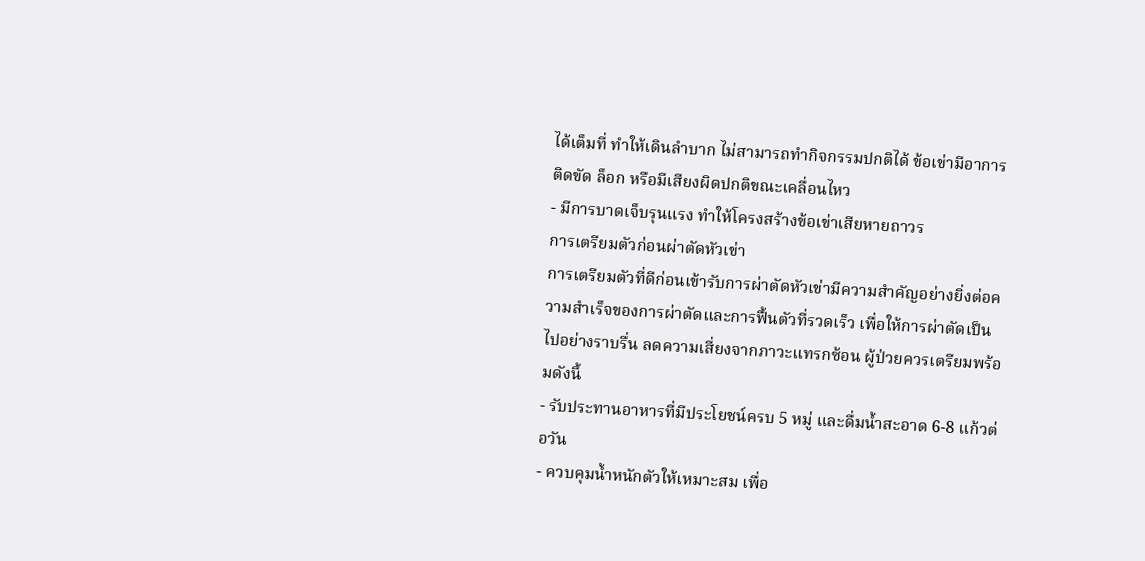ได้เต็มที่ ทำให้เดินลำบาก ไม่สามารถทำกิจกรรมปกติได้ ข้อเข่ามีอาการติดขัด ล็อก หรือมีเสียงผิดปกติขณะเคลื่อนไหว
- มีการบาดเจ็บรุนแรง ทำให้โครงสร้างข้อเข่าเสียหายถาวร
การเตรียมตัวก่อนผ่าตัดหัวเข่า
การเตรียมตัวที่ดีก่อนเข้ารับการผ่าตัดหัวเข่ามีความสำคัญอย่างยิ่งต่อความสำเร็จของการผ่าตัดและการฟื้นตัวที่รวดเร็ว เพื่อให้การผ่าตัดเป็นไปอย่างราบรื่น ลดความเสี่ยงจากภาวะแทรกซ้อน ผู้ป่วยควรเตรียมพร้อมดังนี้
- รับประทานอาหารที่มีประโยชน์ครบ 5 หมู่ และดื่มน้ำสะอาด 6-8 แก้วต่อวัน
- ควบคุมน้ำหนักตัวให้เหมาะสม เพื่อ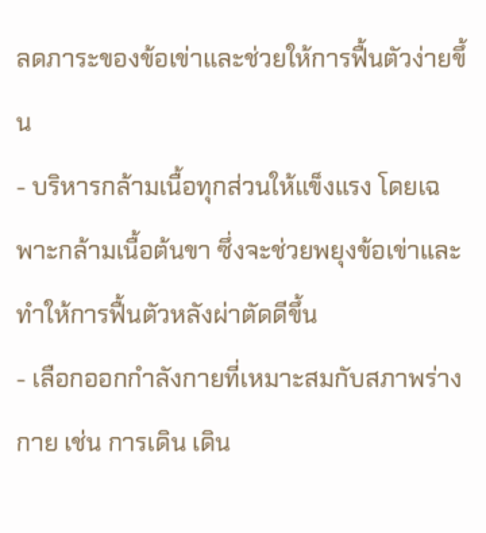ลดภาระของข้อเข่าและช่วยให้การฟื้นตัวง่ายขึ้น
- บริหารกล้ามเนื้อทุกส่วนให้แข็งแรง โดยเฉพาะกล้ามเนื้อต้นขา ซึ่งจะช่วยพยุงข้อเข่าและทำให้การฟื้นตัวหลังผ่าตัดดีขึ้น
- เลือกออกกำลังกายที่เหมาะสมกับสภาพร่างกาย เช่น การเดิน เดิน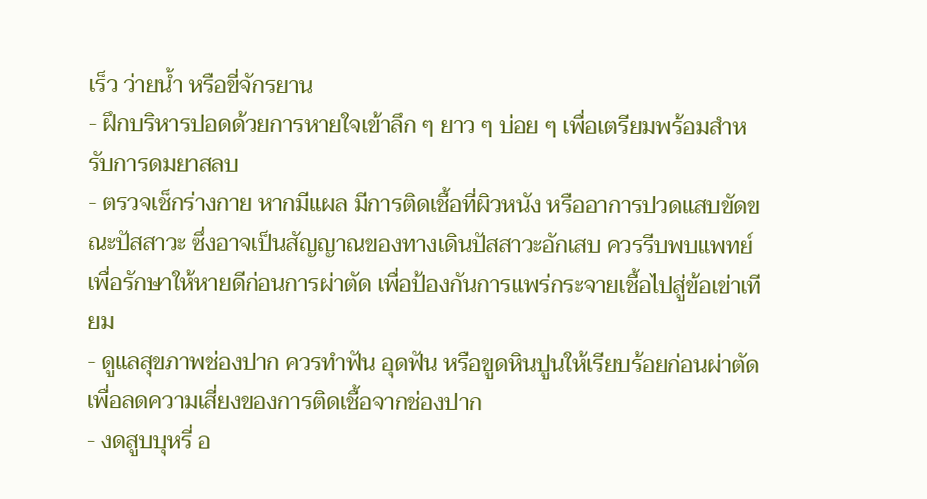เร็ว ว่ายน้ำ หรือขี่จักรยาน
- ฝึกบริหารปอดด้วยการหายใจเข้าลึก ๆ ยาว ๆ บ่อย ๆ เพื่อเตรียมพร้อมสำหรับการดมยาสลบ
- ตรวจเช็กร่างกาย หากมีแผล มีการติดเชื้อที่ผิวหนัง หรืออาการปวดแสบขัดขณะปัสสาวะ ซึ่งอาจเป็นสัญญาณของทางเดินปัสสาวะอักเสบ ควรรีบพบแพทย์เพื่อรักษาให้หายดีก่อนการผ่าตัด เพื่อป้องกันการแพร่กระจายเชื้อไปสู่ข้อเข่าเทียม
- ดูแลสุขภาพช่องปาก ควรทำฟัน อุดฟัน หรือขูดหินปูนให้เรียบร้อยก่อนผ่าตัด เพื่อลดความเสี่ยงของการติดเชื้อจากช่องปาก
- งดสูบบุหรี่ อ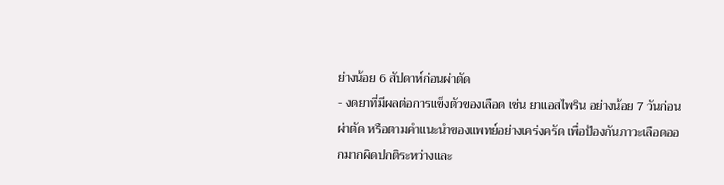ย่างน้อย 6 สัปดาห์ก่อนผ่าตัด
- งดยาที่มีผลต่อการแข็งตัวของเลือด เช่น ยาแอสไพริน อย่างน้อย 7 วันก่อนผ่าตัด หรือตามคำแนะนำของแพทย์อย่างเคร่งครัด เพื่อป้องกันภาวะเลือดออกมากผิดปกติระหว่างและ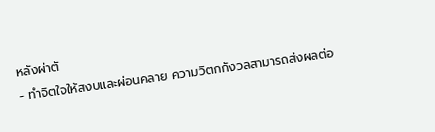หลังผ่าตั
- ทำจิตใจให้สงบและผ่อนคลาย ความวิตกกังวลสามารถส่งผลต่อ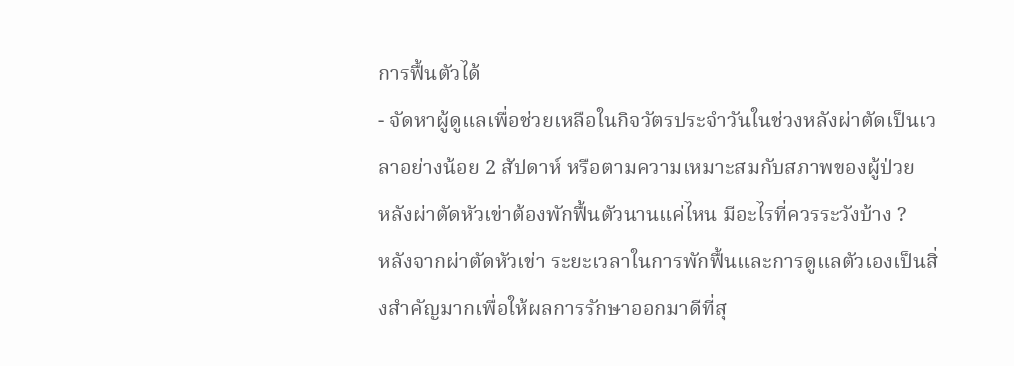การฟื้นตัวได้
- จัดหาผู้ดูแลเพื่อช่วยเหลือในกิจวัตรประจำวันในช่วงหลังผ่าตัดเป็นเวลาอย่างน้อย 2 สัปดาห์ หรือตามความเหมาะสมกับสภาพของผู้ป่วย
หลังผ่าตัดหัวเข่าต้องพักฟื้นตัวนานแค่ไหน มีอะไรที่ควรระวังบ้าง ?
หลังจากผ่าตัดหัวเข่า ระยะเวลาในการพักฟื้นและการดูแลตัวเองเป็นสิ่งสำคัญมากเพื่อให้ผลการรักษาออกมาดีที่สุ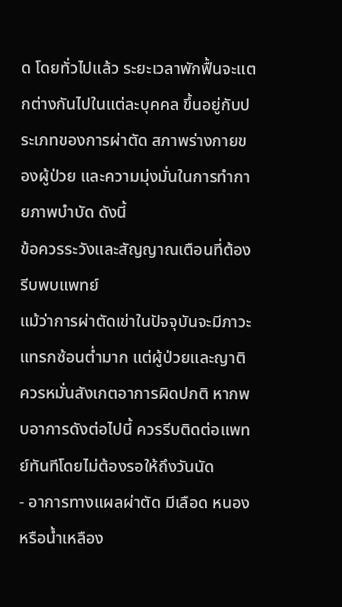ด โดยทั่วไปแล้ว ระยะเวลาพักฟื้นจะแตกต่างกันไปในแต่ละบุคคล ขึ้นอยู่กับประเภทของการผ่าตัด สภาพร่างกายของผู้ป่วย และความมุ่งมั่นในการทำกายภาพบำบัด ดังนี้
ข้อควรระวังและสัญญาณเตือนที่ต้องรีบพบแพทย์
แม้ว่าการผ่าตัดเข่าในปัจจุบันจะมีภาวะแทรกซ้อนต่ำมาก แต่ผู้ป่วยและญาติควรหมั่นสังเกตอาการผิดปกติ หากพบอาการดังต่อไปนี้ ควรรีบติดต่อแพทย์ทันทีโดยไม่ต้องรอให้ถึงวันนัด
- อาการทางแผลผ่าตัด มีเลือด หนอง หรือน้ำเหลือง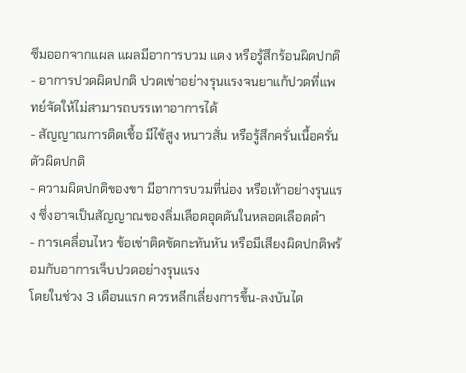ซึมออกจากแผล แผลมีอาการบวม แดง หรือรู้สึกร้อนผิดปกติ
- อาการปวดผิดปกติ ปวดเข่าอย่างรุนแรงจนยาแก้ปวดที่แพทย์จัดให้ไม่สามารถบรรเทาอาการได้
- สัญญาณการติดเชื้อ มีไข้สูง หนาวสั่น หรือรู้สึกครั่นเนื้อครั่นตัวผิดปกติ
- ความผิดปกติของขา มีอาการบวมที่น่อง หรือเท้าอย่างรุนแรง ซึ่งอาจเป็นสัญญาณของลิ่มเลือดอุดตันในหลอดเลือดดำ
- การเคลื่อนไหว ข้อเข่าติดขัดกะทันหัน หรือมีเสียงผิดปกติพร้อมกับอาการเจ็บปวดอย่างรุนแรง
โดยในช่วง 3 เดือนแรก ควรหลีกเลี่ยงการขึ้น-ลงบันได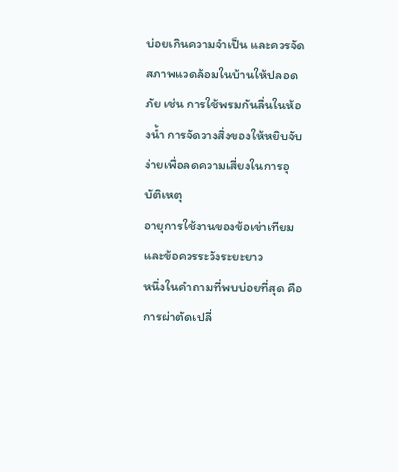บ่อยเกินความจำเป็น และควรจัดสภาพแวดล้อมในบ้านให้ปลอดภัย เช่น การใช้พรมกันลื่นในห้องน้ำ การจัดวางสิ่งของให้หยิบจับง่ายเพื่อลดความเสี่ยงในการอุบัติเหตุ
อายุการใช้งานของข้อเข่าเทียมและข้อควรระวังระยะยาว
หนึ่งในคำถามที่พบบ่อยที่สุด คือการผ่าตัดเปลี่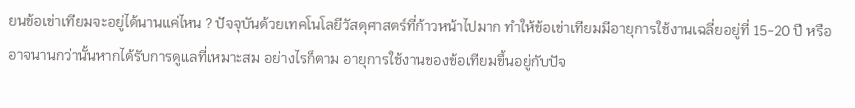ยนข้อเข่าเทียมจะอยู่ได้นานแค่ไหน ? ปัจจุบันด้วยเทคโนโลยีวัสดุศาสตร์ที่ก้าวหน้าไปมาก ทำให้ข้อเข่าเทียมมีอายุการใช้งานเฉลี่ยอยู่ที่ 15-20 ปี หรืออาจนานกว่านั้นหากได้รับการดูแลที่เหมาะสม อย่างไรก็ตาม อายุการใช้งานของข้อเทียมขึ้นอยู่กับปัจ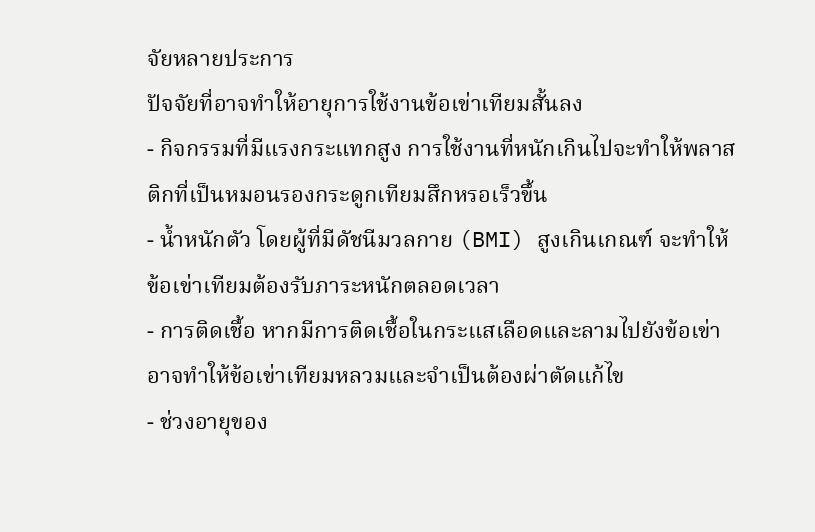จัยหลายประการ
ปัจจัยที่อาจทำให้อายุการใช้งานข้อเข่าเทียมสั้นลง
- กิจกรรมที่มีแรงกระแทกสูง การใช้งานที่หนักเกินไปจะทำให้พลาสติกที่เป็นหมอนรองกระดูกเทียมสึกหรอเร็วขึ้น
- น้ำหนักตัว โดยผู้ที่มีดัชนีมวลกาย (BMI) สูงเกินเกณฑ์ จะทำให้ข้อเข่าเทียมต้องรับภาระหนักตลอดเวลา
- การติดเชื้อ หากมีการติดเชื้อในกระแสเลือดและลามไปยังข้อเข่า อาจทำให้ข้อเข่าเทียมหลวมและจำเป็นต้องผ่าตัดแก้ไข
- ช่วงอายุของ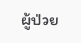ผู้ป่วย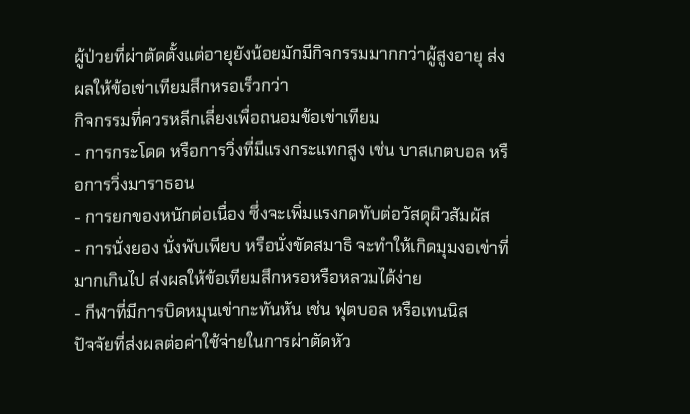ผู้ป่วยที่ผ่าตัดตั้งแต่อายุยังน้อยมักมีกิจกรรมมากกว่าผู้สูงอายุ ส่งผลให้ข้อเข่าเทียมสึกหรอเร็วกว่า
กิจกรรมที่ควรหลีกเลี่ยงเพื่อถนอมข้อเข่าเทียม
- การกระโดด หรือการวิ่งที่มีแรงกระแทกสูง เช่น บาสเกตบอล หรือการวิ่งมาราธอน
- การยกของหนักต่อเนื่อง ซึ่งจะเพิ่มแรงกดทับต่อวัสดุผิวสัมผัส
- การนั่งยอง นั่งพับเพียบ หรือนั่งขัดสมาธิ จะทำให้เกิดมุมงอเข่าที่มากเกินไป ส่งผลให้ข้อเทียมสึกหรอหรือหลวมได้ง่าย
- กีฬาที่มีการบิดหมุนเข่ากะทันหัน เช่น ฟุตบอล หรือเทนนิส
ปัจจัยที่ส่งผลต่อค่าใช้จ่ายในการผ่าตัดหัว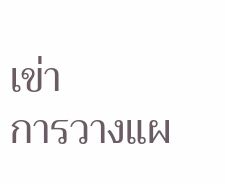เข่า
การวางแผ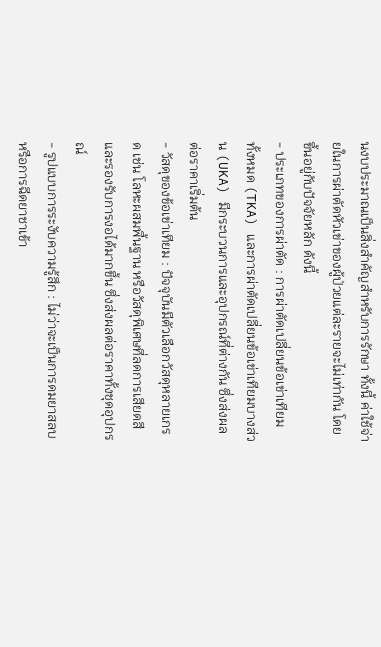นงบประมาณเป็นสิ่งสำคัญสำหรับการรักษา ทั้งนี้ ค่าใช้จ่ายในการผ่าตัดหัวเข่าของผู้ป่วยแต่ละรายจะไม่เท่ากัน โดยขึ้นอยู่กับปัจจัยหลัก ดังนี้
- ประเภทของการผ่าตัด : การผ่าตัดเปลี่ยนข้อเข่าเทียมทั้งหมด (TKA) และการผ่าตัดเปลี่ยนข้อเข่าเทียมบางส่วน (UKA) มีกระบวนการและอุปกรณ์ที่ต่างกัน ซึ่งส่งผลต่อราคาเริ่มต้น
- วัสดุของข้อเข่าเทียม : ปัจจุบันมีตัวเลือกวัสดุหลายเกรด เช่น โลหะผสมพื้นฐาน หรือวัสดุพิเศษที่ลดการเสียดสีและรองรับการงอได้มากขึ้น ซึ่งส่งผลต่อราคาทั้งชุดอุปกรณ์
- รูปแบบการระงับความรู้สึก : ไม่ว่าจะเป็นการดมยาสลบ หรือการฉีดยาชาเข้า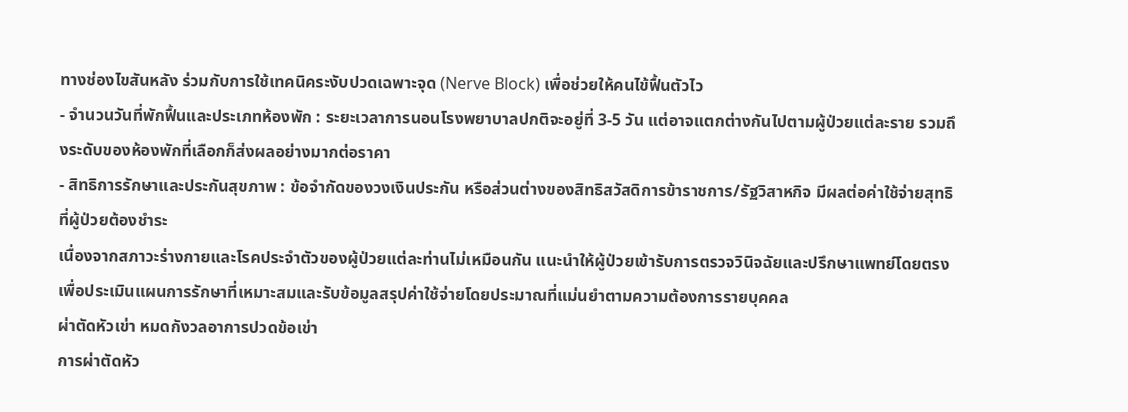ทางช่องไขสันหลัง ร่วมกับการใช้เทคนิคระงับปวดเฉพาะจุด (Nerve Block) เพื่อช่วยให้คนไข้ฟื้นตัวไว
- จำนวนวันที่พักฟื้นและประเภทห้องพัก : ระยะเวลาการนอนโรงพยาบาลปกติจะอยู่ที่ 3-5 วัน แต่อาจแตกต่างกันไปตามผู้ป่วยแต่ละราย รวมถึงระดับของห้องพักที่เลือกก็ส่งผลอย่างมากต่อราคา
- สิทธิการรักษาและประกันสุขภาพ : ข้อจำกัดของวงเงินประกัน หรือส่วนต่างของสิทธิสวัสดิการข้าราชการ/รัฐวิสาหกิจ มีผลต่อค่าใช้จ่ายสุทธิที่ผู้ป่วยต้องชำระ
เนื่องจากสภาวะร่างกายและโรคประจำตัวของผู้ป่วยแต่ละท่านไม่เหมือนกัน แนะนำให้ผู้ป่วยเข้ารับการตรวจวินิจฉัยและปรึกษาแพทย์โดยตรง เพื่อประเมินแผนการรักษาที่เหมาะสมและรับข้อมูลสรุปค่าใช้จ่ายโดยประมาณที่แม่นยำตามความต้องการรายบุคคล
ผ่าตัดหัวเข่า หมดกังวลอาการปวดข้อเข่า
การผ่าตัดหัว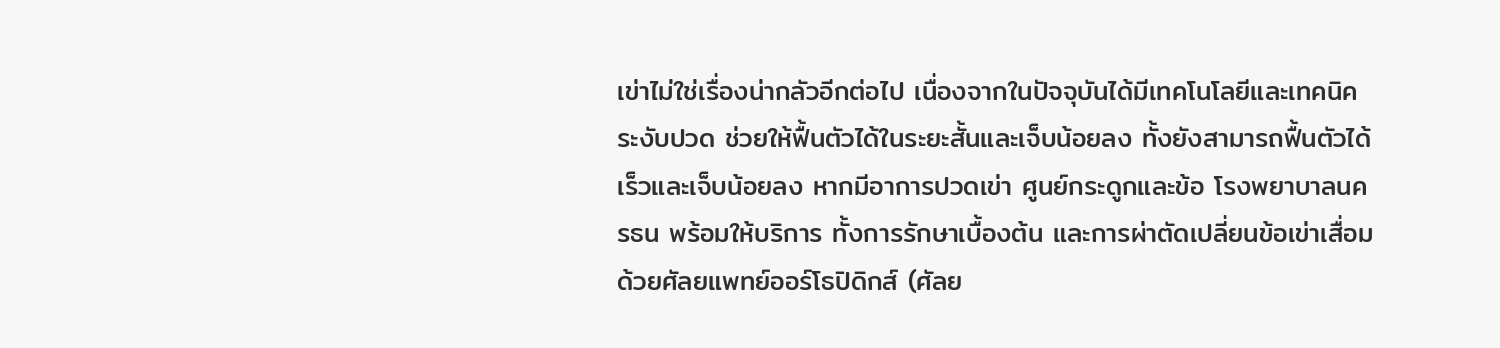เข่าไม่ใช่เรื่องน่ากลัวอีกต่อไป เนื่องจากในปัจจุบันได้มีเทคโนโลยีและเทคนิคระงับปวด ช่วยให้ฟื้นตัวได้ในระยะสั้นและเจ็บน้อยลง ทั้งยังสามารถฟื้นตัวได้เร็วและเจ็บน้อยลง หากมีอาการปวดเข่า ศูนย์กระดูกและข้อ โรงพยาบาลนครธน พร้อมให้บริการ ทั้งการรักษาเบื้องต้น และการผ่าตัดเปลี่ยนข้อเข่าเสื่อม ด้วยศัลยแพทย์ออร์โธปิดิกส์ (ศัลย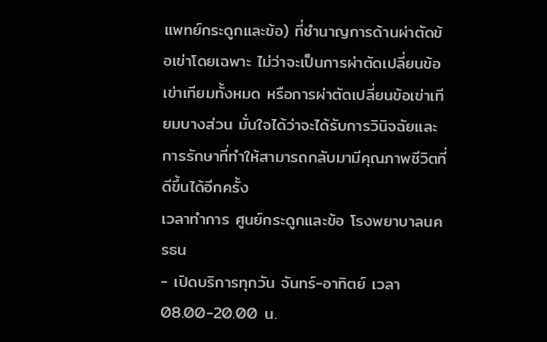แพทย์กระดูกและข้อ) ที่ชำนาญการด้านผ่าตัดข้อเข่าโดยเฉพาะ ไม่ว่าจะเป็นการผ่าตัดเปลี่ยนข้อเข่าเทียมทั้งหมด หรือการผ่าตัดเปลี่ยนข้อเข่าเทียมบางส่วน มั่นใจได้ว่าจะได้รับการวินิจฉัยและการรักษาที่ทำให้สามารถกลับมามีคุณภาพชีวิตที่ดีขึ้นได้อีกครั้ง
เวลาทำการ ศูนย์กระดูกและข้อ โรงพยาบาลนครธน
- เปิดบริการทุกวัน จันทร์-อาทิตย์ เวลา 08.00-20.00 น.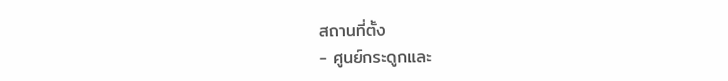สถานที่ตั้ง
- ศูนย์กระดูกและ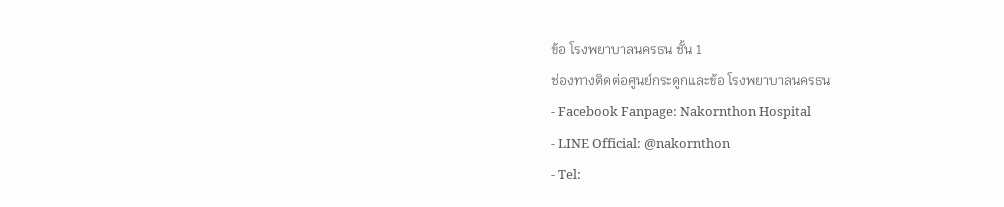ข้อ โรงพยาบาลนครธน ชั้น 1
ช่องทางติดต่อศูนย์กระดูกและข้อ โรงพยาบาลนครธน
- Facebook Fanpage: Nakornthon Hospital
- LINE Official: @nakornthon
- Tel: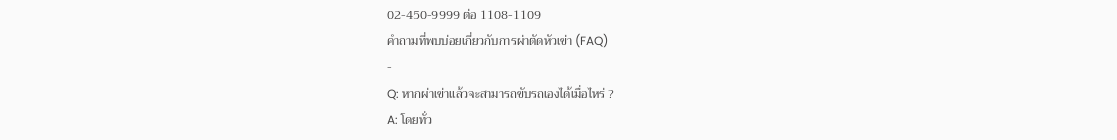02-450-9999 ต่อ 1108-1109
คำถามที่พบบ่อยเกี่ยวกับการผ่าตัดหัวเข่า (FAQ)
-
Q: หากผ่าเข่าแล้วจะสามารถขับรถเองได้เมื่อไหร่ ?
A: โดยทั่ว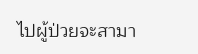ไปผู้ป่วยจะสามา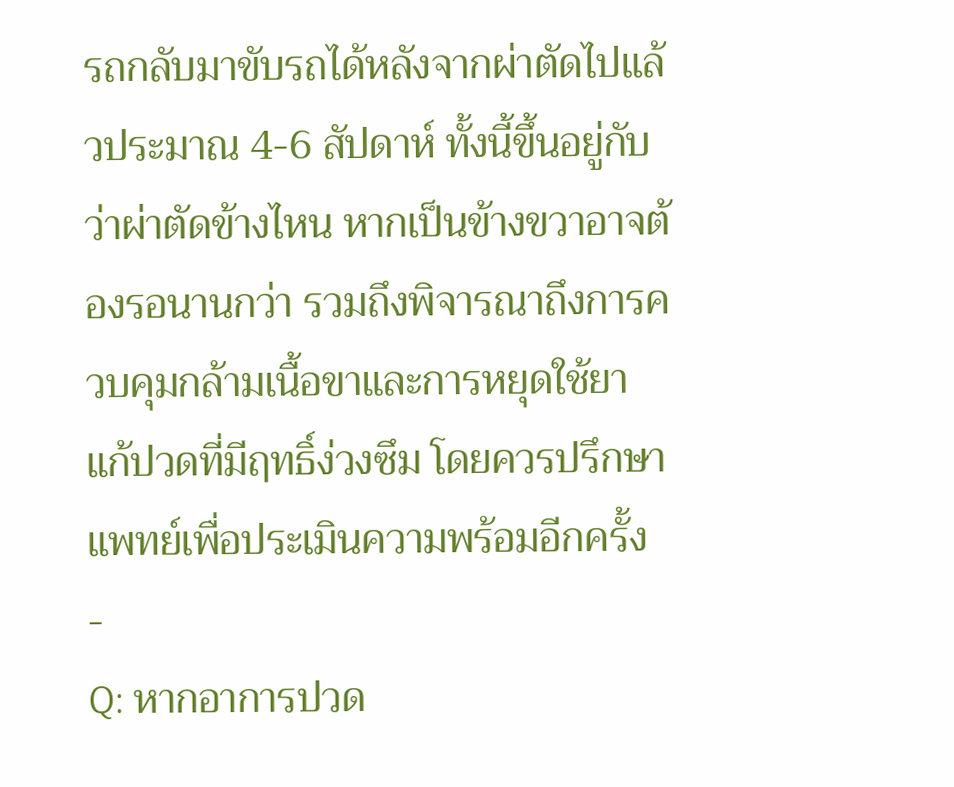รถกลับมาขับรถได้หลังจากผ่าตัดไปแล้วประมาณ 4-6 สัปดาห์ ทั้งนี้ขึ้นอยู่กับว่าผ่าตัดข้างไหน หากเป็นข้างขวาอาจต้องรอนานกว่า รวมถึงพิจารณาถึงการควบคุมกล้ามเนื้อขาและการหยุดใช้ยาแก้ปวดที่มีฤทธิ์ง่วงซึม โดยควรปรึกษาแพทย์เพื่อประเมินความพร้อมอีกครั้ง
-
Q: หากอาการปวด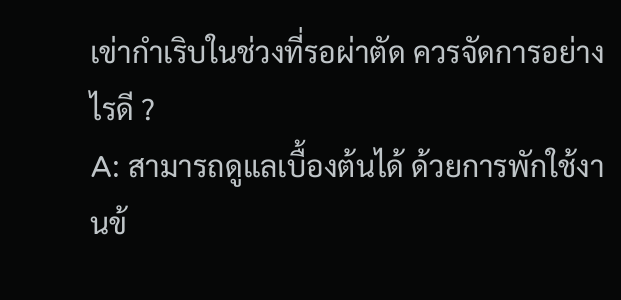เข่ากำเริบในช่วงที่รอผ่าตัด ควรจัดการอย่างไรดี ?
A: สามารถดูแลเบื้องต้นได้ ด้วยการพักใช้งานข้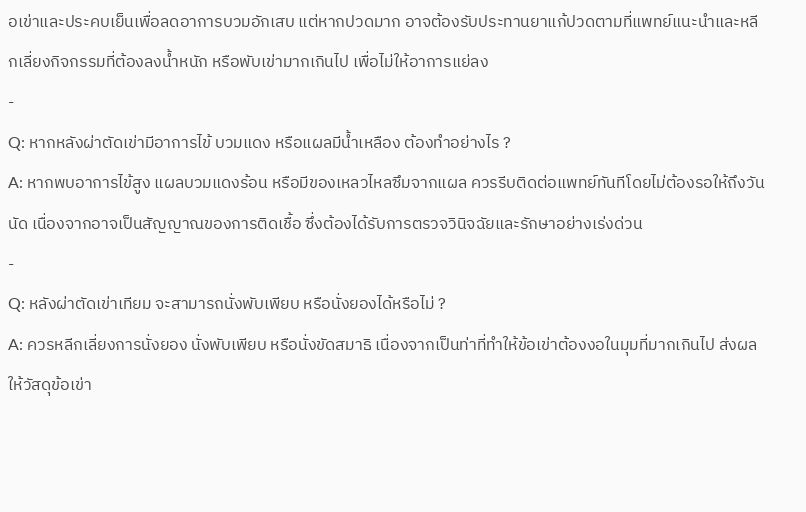อเข่าและประคบเย็นเพื่อลดอาการบวมอักเสบ แต่หากปวดมาก อาจต้องรับประทานยาแก้ปวดตามที่แพทย์แนะนำและหลีกเลี่ยงกิจกรรมที่ต้องลงน้ำหนัก หรือพับเข่ามากเกินไป เพื่อไม่ให้อาการแย่ลง
-
Q: หากหลังผ่าตัดเข่ามีอาการไข้ บวมแดง หรือแผลมีน้ำเหลือง ต้องทำอย่างไร ?
A: หากพบอาการไข้สูง แผลบวมแดงร้อน หรือมีของเหลวไหลซึมจากแผล ควรรีบติดต่อแพทย์ทันทีโดยไม่ต้องรอให้ถึงวันนัด เนื่องจากอาจเป็นสัญญาณของการติดเชื้อ ซึ่งต้องได้รับการตรวจวินิจฉัยและรักษาอย่างเร่งด่วน
-
Q: หลังผ่าตัดเข่าเทียม จะสามารถนั่งพับเพียบ หรือนั่งยองได้หรือไม่ ?
A: ควรหลีกเลี่ยงการนั่งยอง นั่งพับเพียบ หรือนั่งขัดสมาธิ เนื่องจากเป็นท่าที่ทำให้ข้อเข่าต้องงอในมุมที่มากเกินไป ส่งผลให้วัสดุข้อเข่า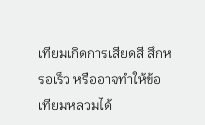เทียมเกิดการเสียดสี สึกหรอเร็ว หรืออาจทำให้ข้อเทียมหลวมได้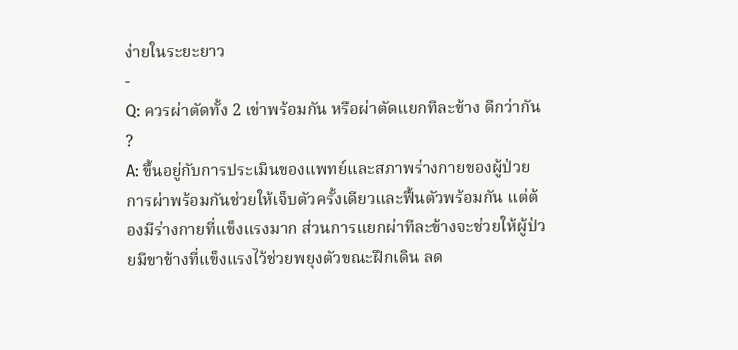ง่ายในระยะยาว
-
Q: ควรผ่าตัดทั้ง 2 เข่าพร้อมกัน หรือผ่าตัดแยกทีละข้าง ดีกว่ากัน ?
A: ขึ้นอยู่กับการประเมินของแพทย์และสภาพร่างกายของผู้ป่วย การผ่าพร้อมกันช่วยให้เจ็บตัวครั้งเดียวและฟื้นตัวพร้อมกัน แต่ต้องมีร่างกายที่แข็งแรงมาก ส่วนการแยกผ่าทีละข้างจะช่วยให้ผู้ป่วยมีขาข้างที่แข็งแรงไว้ช่วยพยุงตัวขณะฝึกเดิน ลด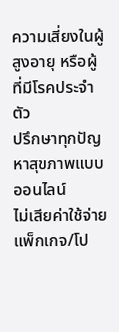ความเสี่ยงในผู้สูงอายุ หรือผู้ที่มีโรคประจำตัว
ปรึกษาทุกปัญหาสุขภาพแบบออนไลน์
ไม่เสียค่าใช้จ่าย
แพ็กเกจ/โป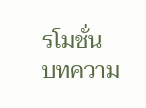รโมชั่น
บทความ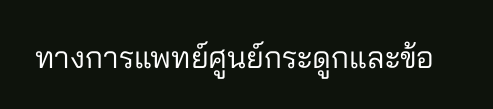ทางการแพทย์ศูนย์กระดูกและข้อ